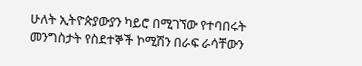ሁለት ኢትዮጵያውያን ካይሮ በሚገኘው የተባበሩት መንግስታት የስደተኞች ኮሚሽን በራፍ ራሳቸውን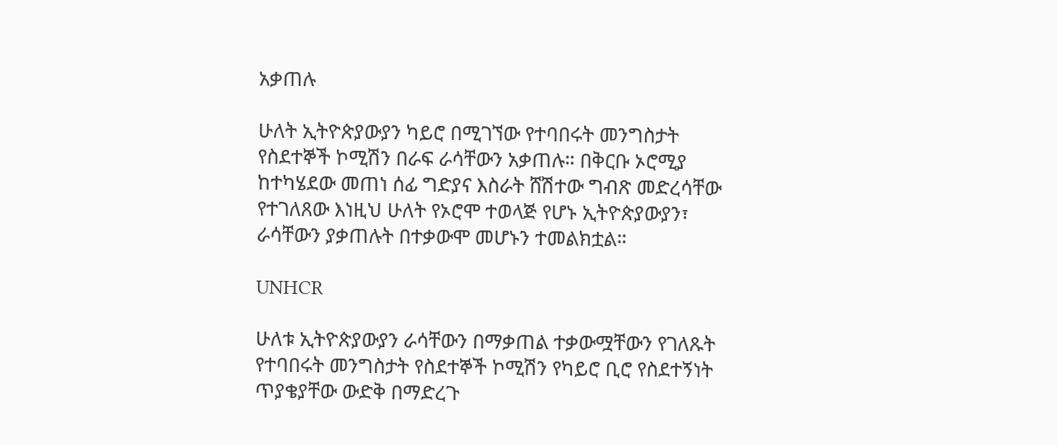አቃጠሉ

ሁለት ኢትዮጵያውያን ካይሮ በሚገኘው የተባበሩት መንግስታት የስደተኞች ኮሚሽን በራፍ ራሳቸውን አቃጠሉ። በቅርቡ ኦሮሚያ ከተካሄደው መጠነ ሰፊ ግድያና እስራት ሸሽተው ግብጽ መድረሳቸው የተገለጸው እነዚህ ሁለት የኦሮሞ ተወላጅ የሆኑ ኢትዮጵያውያን፣ ራሳቸውን ያቃጠሉት በተቃውሞ መሆኑን ተመልክቷል።

UNHCR

ሁለቱ ኢትዮጵያውያን ራሳቸውን በማቃጠል ተቃውሟቸውን የገለጹት የተባበሩት መንግስታት የስደተኞች ኮሚሽን የካይሮ ቢሮ የስደተኝነት ጥያቄያቸው ውድቅ በማድረጉ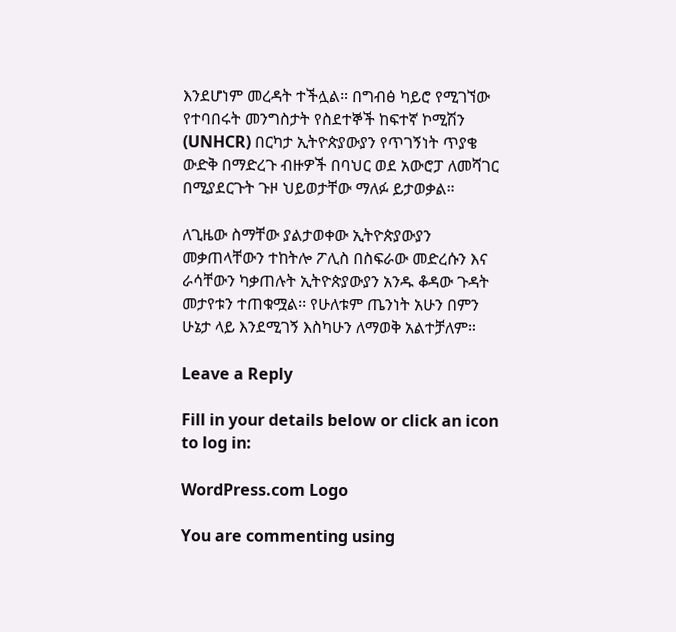እንደሆነም መረዳት ተችሏል። በግብፅ ካይሮ የሚገኘው የተባበሩት መንግስታት የስደተኞች ከፍተኛ ኮሚሽን (UNHCR) በርካታ ኢትዮጵያውያን የጥገኝነት ጥያቄ ውድቅ በማድረጉ ብዙዎች በባህር ወደ አውሮፓ ለመሻገር በሚያደርጉት ጉዞ ህይወታቸው ማለፉ ይታወቃል።

ለጊዜው ስማቸው ያልታወቀው ኢትዮጵያውያን መቃጠላቸውን ተከትሎ ፖሊስ በስፍራው መድረሱን እና ራሳቸውን ካቃጠሉት ኢትዮጵያውያን አንዱ ቆዳው ጉዳት መታየቱን ተጠቁሟል፡፡ የሁለቱም ጤንነት አሁን በምን ሁኔታ ላይ እንደሚገኝ እስካሁን ለማወቅ አልተቻለም።

Leave a Reply

Fill in your details below or click an icon to log in:

WordPress.com Logo

You are commenting using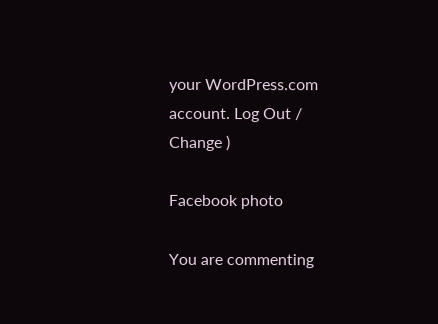your WordPress.com account. Log Out /  Change )

Facebook photo

You are commenting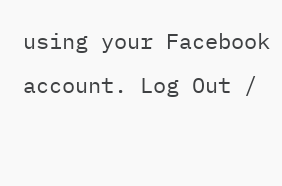using your Facebook account. Log Out /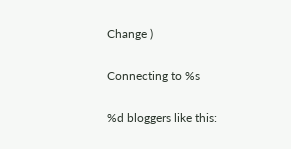Change )

Connecting to %s

%d bloggers like this: